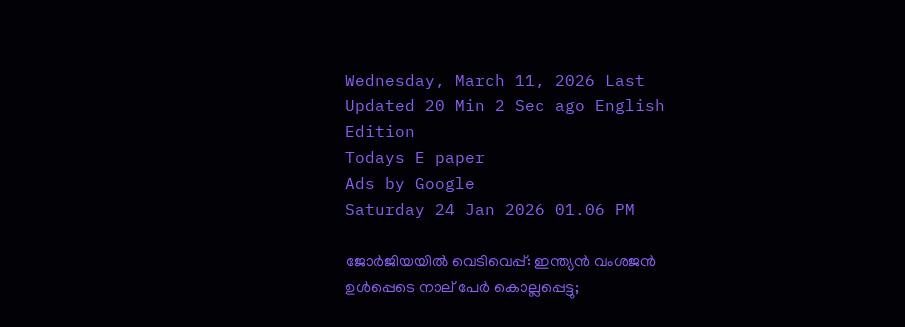Wednesday, March 11, 2026 Last Updated 20 Min 2 Sec ago English Edition
Todays E paper
Ads by Google
Saturday 24 Jan 2026 01.06 PM

ജോര്‍ജിയയില്‍ വെടിവെപ്പ്: ഇന്ത്യന്‍ വംശജന്‍ ഉള്‍പ്പെടെ നാല് പേര്‍ കൊല്ലപ്പെട്ടു;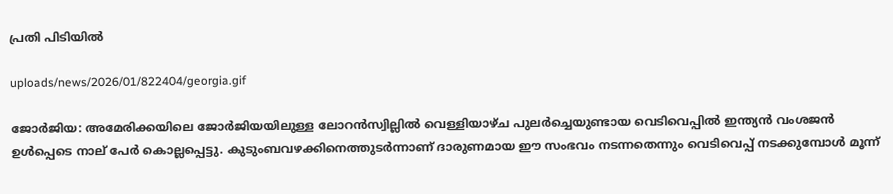പ്രതി പിടിയില്‍

uploads/news/2026/01/822404/georgia.gif

ജോര്‍ജിയ: അമേരിക്കയിലെ ജോര്‍ജിയയിലുള്ള ലോറന്‍സ്വില്ലില്‍ വെള്ളിയാഴ്ച പുലര്‍ച്ചെയുണ്ടായ വെടിവെപ്പില്‍ ഇന്ത്യന്‍ വംശജന്‍ ഉള്‍പ്പെടെ നാല് പേര്‍ കൊല്ലപ്പെട്ടു. കുടുംബവഴക്കിനെത്തുടര്‍ന്നാണ് ദാരുണമായ ഈ സംഭവം നടന്നതെന്നും വെടിവെപ്പ് നടക്കുമ്പോള്‍ മൂന്ന്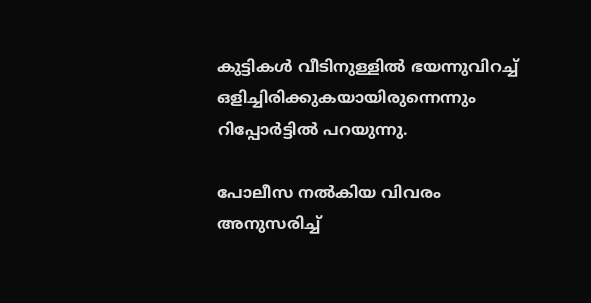കുട്ടികള്‍ വീടിനുള്ളില്‍ ഭയന്നുവിറച്ച് ഒളിച്ചിരിക്കുകയായിരുന്നെന്നും റിപ്പോര്‍ട്ടില്‍ പറയുന്നു.

പോലീസ നല്‍കിയ വിവരം അനുസരിച്ച്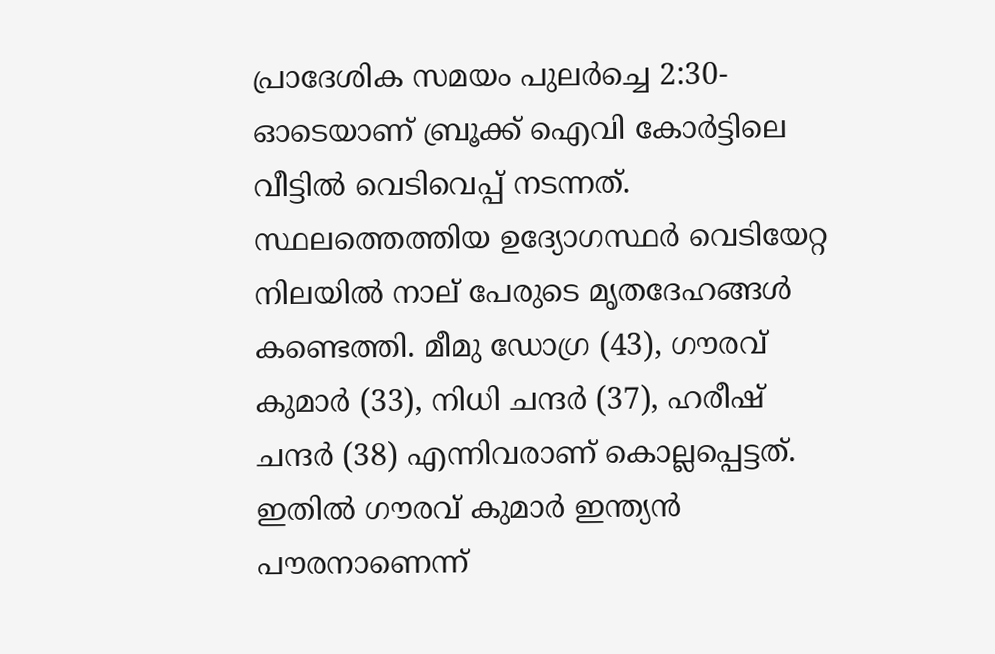പ്രാദേശിക സമയം പുലര്‍ച്ചെ 2:30-ഓടെയാണ് ബ്രൂക്ക് ഐവി കോര്‍ട്ടിലെ വീട്ടില്‍ വെടിവെപ്പ് നടന്നത്. സ്ഥലത്തെത്തിയ ഉദ്യോഗസ്ഥര്‍ വെടിയേറ്റ നിലയില്‍ നാല് പേരുടെ മൃതദേഹങ്ങള്‍ കണ്ടെത്തി. മീമു ഡോഗ്ര (43), ഗൗരവ് കുമാര്‍ (33), നിധി ചന്ദര്‍ (37), ഹരീഷ് ചന്ദര്‍ (38) എന്നിവരാണ് കൊല്ലപ്പെട്ടത്. ഇതില്‍ ഗൗരവ് കുമാര്‍ ഇന്ത്യന്‍ പൗരനാണെന്ന്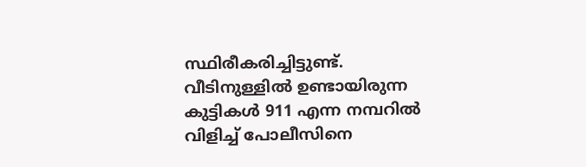സ്ഥിരീകരിച്ചിട്ടുണ്ട്. വീടിനുള്ളില്‍ ഉണ്ടായിരുന്ന കുട്ടികള്‍ 911 എന്ന നമ്പറില്‍ വിളിച്ച് പോലീസിനെ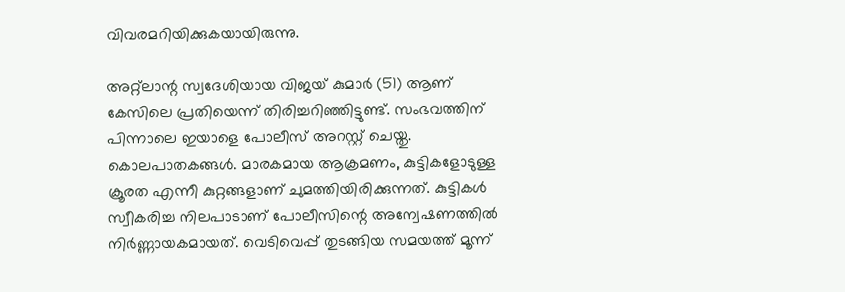വിവരമറിയിക്കുകയായിരുന്നു.

അറ്റ്ലാന്റ സ്വദേശിയായ വിജയ് കുമാര്‍ (51) ആണ് കേസിലെ പ്രതിയെന്ന് തിരിച്ചറിഞ്ഞിട്ടുണ്ട്. സംഭവത്തിന് പിന്നാലെ ഇയാളെ പോലീസ് അറസ്റ്റ് ചെയ്തു. കൊലപാതകങ്ങള്‍. മാരകമായ ആക്രമണം, കുട്ടികളോടുള്ള ക്രൂരത എന്നീ കുറ്റങ്ങളാണ് ചുമത്തിയിരിക്കുന്നത്. കുട്ടികള്‍ സ്വീകരിച്ച നിലപാടാണ് പോലീസിന്റെ അന്വേഷണത്തില്‍ നിര്‍ണ്ണായകമായത്. വെടിവെപ്പ് തുടങ്ങിയ സമയത്ത് മൂന്ന്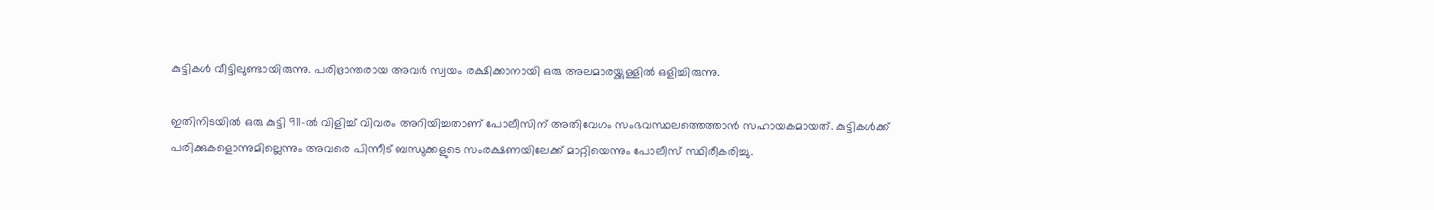കുട്ടികള്‍ വീട്ടിലുണ്ടായിരുന്നു. പരിഭ്രാന്തരായ അവര്‍ സ്വയം രക്ഷിക്കാനായി ഒരു അലമാരയ്ക്കുള്ളില്‍ ഒളിച്ചിരുന്നു.

ഇതിനിടയില്‍ ഒരു കുട്ടി 911-ല്‍ വിളിച്ച് വിവരം അറിയിച്ചതാണ് പോലീസിന് അതിവേഗം സംഭവസ്ഥലത്തെത്താന്‍ സഹായകമായത്. കുട്ടികള്‍ക്ക് പരിക്കുകളൊന്നുമില്ലെന്നും അവരെ പിന്നീട് ബന്ധുക്കളുടെ സംരക്ഷണയിലേക്ക് മാറ്റിയെന്നും പോലീസ് സ്ഥിരീകരിച്ചു.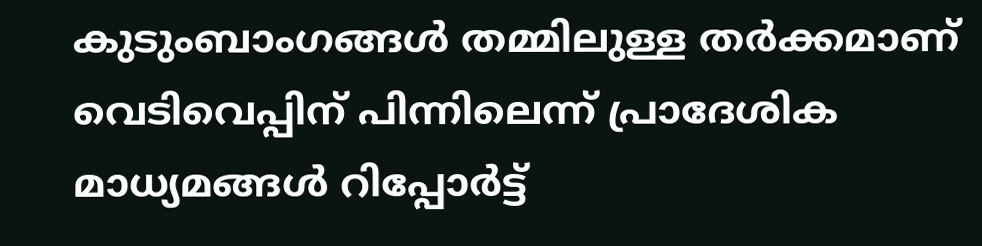കുടുംബാംഗങ്ങള്‍ തമ്മിലുള്ള തര്‍ക്കമാണ് വെടിവെപ്പിന് പിന്നിലെന്ന് പ്രാദേശിക മാധ്യമങ്ങള്‍ റിപ്പോര്‍ട്ട്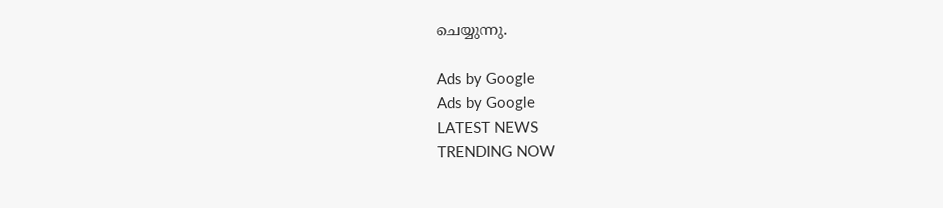ചെയ്യുന്നു.

Ads by Google
Ads by Google
LATEST NEWS
TRENDING NOW